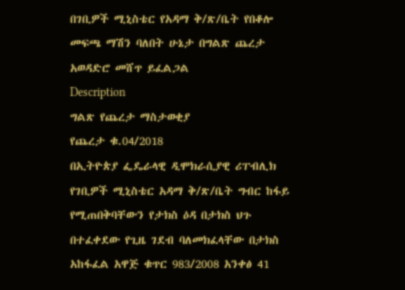በገቢዎች ሚኒስቴር የአዳማ ቅ/ጽ/ቤት የበቆሎ መፍጫ ማሽን ባለበት ሁኔታ በግልጽ ጨረታ አወዳድሮ መሸጥ ይፈልጋል
Description
ግልጽ የጨረታ ማስታወቂያ
የጨረታ ቁ.04/2018
በኢትዮጵያ ፌዴራላዊ ዲሞክራሲያዊ ሪፐብሊክ የገቢዎች ሚኒስቴር አዳማ ቅ/ጽ/ቤት ግብር ከፋይ የሚጠበቅባቸውን የታክስ ዕዳ በታክስ ህጉ በተፈቀደው የጊዜ ገደብ ባለመክፈላቸው በታክስ አከፋፈል አዋጅ ቁጥር 983/2008 አንቀፅ 41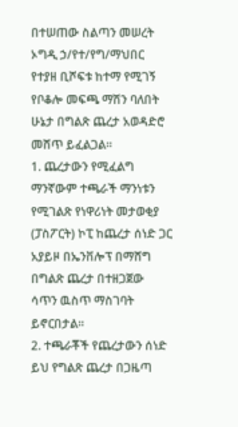በተሠጠው ስልጣን መሠረት ኦግዲ ኃ/የተ/የግ/ማህበር የተያዘ ቢሾፍቱ ከተማ የሚገኝ የቦቆሎ መፍጫ ማሽን ባለበት ሁኔታ በግልጽ ጨረታ አወዳድሮ መሸጥ ይፈልጋል።
1. ጨረታውን የሚፈልግ ማንኛውም ተጫራች ማንነቱን የሚገልጽ የነዋሪነት መታወቂያ (ፓስፖርት) ኮፒ ከጨረታ ሰነድ ጋር አያይዞ በኤንቨሎፕ በማሸግ በግልጽ ጨረታ በተዘጋጀው ሳጥን ዉስጥ ማስገባት ይኖርበታል።
2. ተጫራቾች የጨረታውን ሰነድ ይህ የግልጽ ጨረታ በጋዜጣ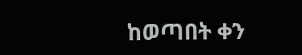ከወጣበት ቀን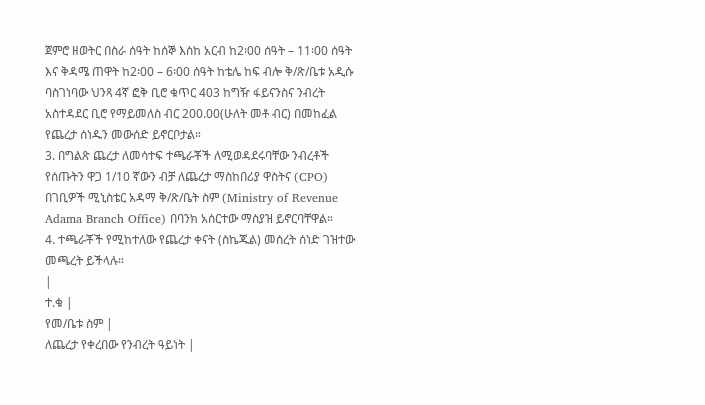ጀምሮ ዘወትር በስራ ሰዓት ከሰኞ እስከ አርብ ከ2፡00 ሰዓት – 11፡00 ሰዓት እና ቅዳሜ ጠዋት ከ2፡00 – 6፡00 ሰዓት ከቴሌ ከፍ ብሎ ቅ/ጽ/ቤቱ አዲሱ ባስገነባው ህንጻ 4ኛ ፎቅ ቢሮ ቁጥር 403 ከግዥ ፋይናንስና ንብረት አስተዳደር ቢሮ የማይመለስ ብር 200.00(ሁለት መቶ ብር) በመከፈል የጨረታ ሰነዱን መውሰድ ይኖርቦታል።
3. በግልጽ ጨረታ ለመሳተፍ ተጫራቾች ለሚወዳደሩባቸው ንብረቶች የሰጡትን ዋጋ 1/10 ኛውን ብቻ ለጨረታ ማስከበሪያ ዋስትና (CPO) በገቢዎች ሚኒስቴር አዳማ ቅ/ጽ/ቤት ስም (Ministry of Revenue Adama Branch Office) በባንክ አሰርተው ማስያዝ ይኖርባቸዋል።
4. ተጫራቾች የሚከተለው የጨረታ ቀናት (ስኬጁል) መሰረት ሰነድ ገዝተው መጫረት ይችላሉ።
|
ተ.ቁ |
የመ/ቤቱ ስም |
ለጨረታ የቀረበው የንብረት ዓይነት |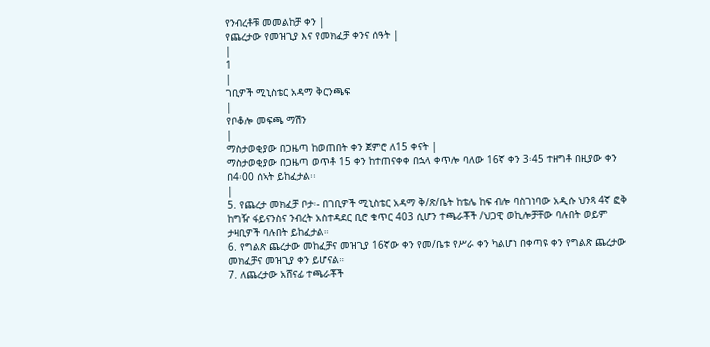የንብረቶቹ መመልከቻ ቀን |
የጨረታው የመዝጊያ እና የመክፈቻ ቀንና ሰዓት |
|
1
|
ገቢዎች ሚኒስቴር አዳማ ቅርንጫፍ
|
የቦቆሎ መፍጫ ማሽን
|
ማስታወቂያው በጋዜጣ ከወጠበት ቀን ጀምሮ ለ15 ቀናት |
ማስታወቂያው በጋዜጣ ወጥቶ 15 ቀን ከተጠናቀቀ በኋላ ቀጥሎ ባለው 16ኛ ቀን 3፡45 ተዘግቶ በዚያው ቀን በ4፡00 ሰኣት ይከፈታል፡፡
|
5. የጨረታ መክፈቻ ቦታ፡- በገቢዎች ሚኒስቴር አዳማ ቅ/ጽ/ቤት ከቴሌ ከፍ ብሎ ባስገነባው አዲሱ ህንጻ 4ኛ ፎቅ ከግዥ ፋይናንስና ንብረት አስተዳደር ቢሮ ቁጥር 403 ሲሆን ተጫራቾች /ህጋዊ ወኪሎቻቸው ባሉበት ወይም ታዛቢዎች ባሉበት ይከፈታል።
6. የግልጽ ጨረታው መከፈቻና መዝጊያ 16ኛው ቀን የመ/ቤቱ የሥራ ቀን ካልሆነ በቀጣዩ ቀን የግልጽ ጨረታው መክፈቻና መዝጊያ ቀን ይሆናል።
7. ለጨረታው አሸናፊ ተጫራቾች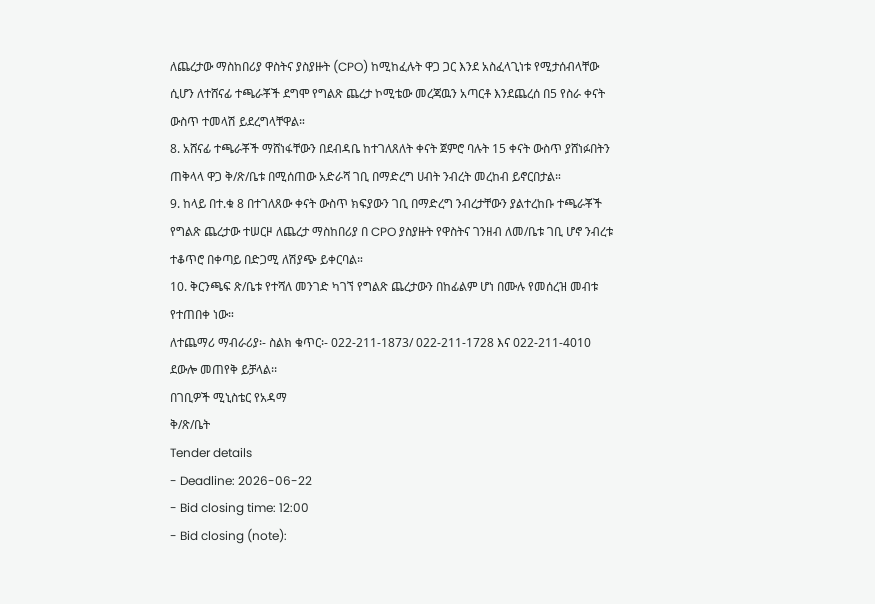ለጨረታው ማስከበሪያ ዋስትና ያስያዙት (CPO) ከሚከፈሉት ዋጋ ጋር እንደ አስፈላጊነቱ የሚታሰብላቸው ሲሆን ለተሸናፊ ተጫራቾች ደግሞ የግልጽ ጨረታ ኮሚቴው መረጃዉን አጣርቶ እንደጨረሰ በ5 የስራ ቀናት ውስጥ ተመላሽ ይደረግላቸዋል።
8. አሸናፊ ተጫራቾች ማሸነፋቸውን በደብዳቤ ከተገለጸለት ቀናት ጀምሮ ባሉት 15 ቀናት ውስጥ ያሸነፉበትን ጠቅላላ ዋጋ ቅ/ጽ/ቤቱ በሚሰጠው አድራሻ ገቢ በማድረግ ሀብት ንብረት መረከብ ይኖርበታል።
9. ከላይ በተ.ቁ 8 በተገለጸው ቀናት ውስጥ ክፍያውን ገቢ በማድረግ ንብረታቸውን ያልተረከቡ ተጫራቾች የግልጽ ጨረታው ተሠርዞ ለጨረታ ማስከበሪያ በ CPO ያስያዙት የዋስትና ገንዘብ ለመ/ቤቱ ገቢ ሆኖ ንብረቱ ተቆጥሮ በቀጣይ በድጋሚ ለሽያጭ ይቀርባል።
10. ቅርንጫፍ ጽ/ቤቱ የተሻለ መንገድ ካገኘ የግልጽ ጨረታውን በከፊልም ሆነ በሙሉ የመሰረዝ መብቱ የተጠበቀ ነው።
ለተጨማሪ ማብራሪያ፡- ስልክ ቁጥር፡- 022-211-1873/ 022-211-1728 እና 022-211-4010 ደውሎ መጠየቅ ይቻላል፡፡
በገቢዎች ሚኒስቴር የአዳማ
ቅ/ጽ/ቤት
Tender details
- Deadline: 2026-06-22
- Bid closing time: 12:00
- Bid closing (note):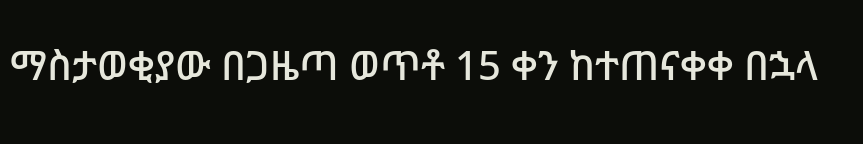ማስታወቂያው በጋዜጣ ወጥቶ 15 ቀን ከተጠናቀቀ በኋላ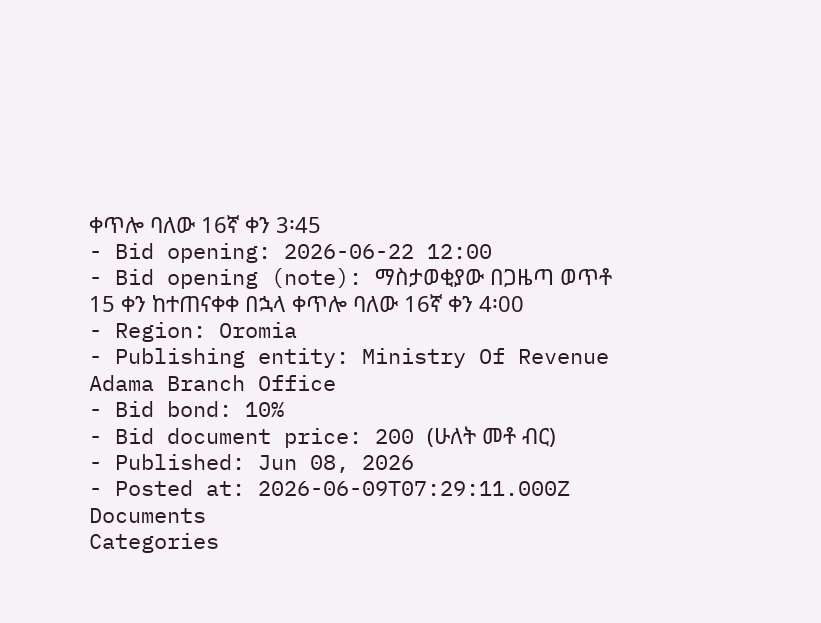ቀጥሎ ባለው 16ኛ ቀን 3፡45
- Bid opening: 2026-06-22 12:00
- Bid opening (note): ማስታወቂያው በጋዜጣ ወጥቶ 15 ቀን ከተጠናቀቀ በኋላ ቀጥሎ ባለው 16ኛ ቀን 4፡00
- Region: Oromia
- Publishing entity: Ministry Of Revenue Adama Branch Office
- Bid bond: 10%
- Bid document price: 200 (ሁለት መቶ ብር)
- Published: Jun 08, 2026
- Posted at: 2026-06-09T07:29:11.000Z
Documents
Categories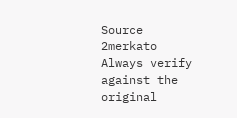Source
2merkato
Always verify against the original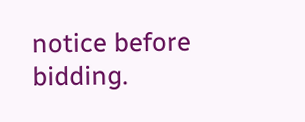notice before bidding.